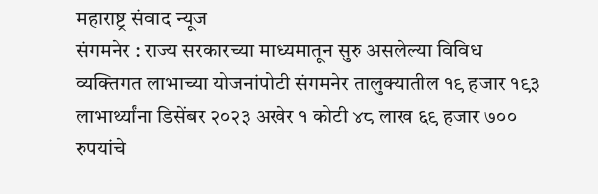महाराष्ट्र संवाद न्यूज
संगमनेर : राज्य सरकारच्या माध्यमातून सुरु असलेल्या विविध व्यक्तिगत लाभाच्या योजनांपोटी संगमनेर तालुक्यातील १९ हजार १९३ लाभार्थ्यांना डिसेंबर २०२३ अखेर १ कोटी ४८ लाख ६९ हजार ७०० रुपयांचे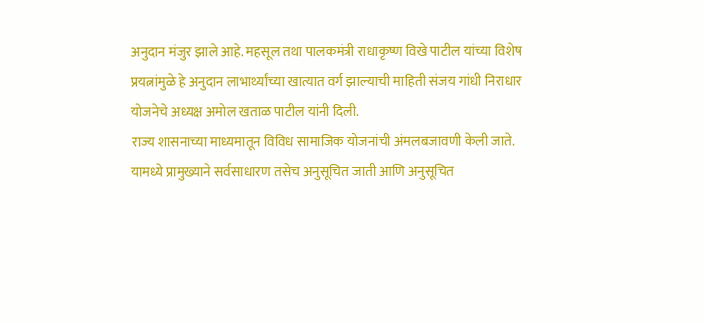अनुदान मंजुर झाले आहे. महसूल तथा पालकमंत्री राधाकृष्ण विखे पाटील यांच्या विशेष प्रयत्नांमुळे हे अनुदान लाभार्थ्यांच्या खात्यात वर्ग झाल्याची माहिती संजय गांधी निराधार योजनेचे अध्यक्ष अमोल खताळ पाटील यांनी दिली.
राज्य शासनाच्या माध्यमातून विविध सामाजिक योजनांची अंमलबजावणी केली जाते. यामध्ये प्रामुख्याने सर्वसाधारण तसेच अनुसूचित जाती आणि अनुसूचित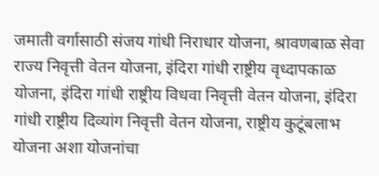जमाती वर्गासाठी संजय गांधी निराधार योजना, श्रावणबाळ सेवा राज्य निवृत्ती वेतन योजना, इंदिरा गांधी राष्ट्रीय वृध्दापकाळ योजना, इंदिरा गांधी राष्ट्रीय विधवा निवृत्ती वेतन योजना, इंदिरा गांधी राष्ट्रीय दिव्यांग निवृत्ती वेतन योजना, राष्ट्रीय कुटूंबलाभ योजना अशा योजनांचा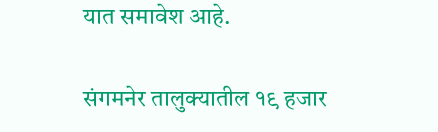यात समावेश आहे.

संगमनेर तालुक्यातील १९ हजार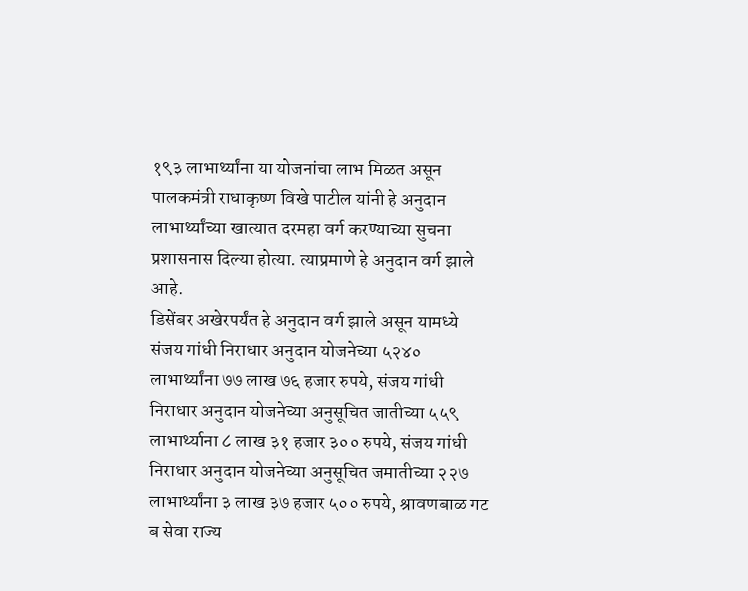१९३ लाभार्थ्यांना या योजनांचा लाभ मिळत असून पालकमंत्री राधाकृष्ण विखे पाटील यांनी हे अनुदान लाभार्थ्यांच्या खात्यात दरमहा वर्ग करण्याच्या सुचना प्रशासनास दिल्या होत्या. त्याप्रमाणे हे अनुदान वर्ग झाले आहे.
डिसेंबर अखेरपर्यंत हे अनुदान वर्ग झाले असून यामध्ये संजय गांधी निराधार अनुदान योजनेच्या ५२४० लाभार्थ्यांना ७७ लाख ७६ हजार रुपये, संजय गांधी निराधार अनुदान योजनेच्या अनुसूचित जातीच्या ५५९ लाभार्थ्याना ८ लाख ३१ हजार ३०० रुपये, संजय गांधी निराधार अनुदान योजनेच्या अनुसूचित जमातीच्या २२७ लाभार्थ्यांना ३ लाख ३७ हजार ५०० रुपये, श्रावणबाळ गट ब सेवा राज्य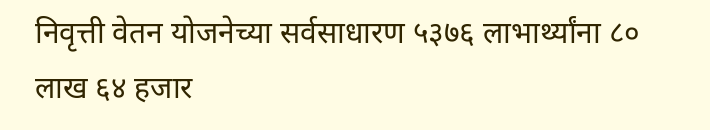निवृत्ती वेतन योजनेच्या सर्वसाधारण ५३७६ लाभार्थ्यांना ८० लाख ६४ हजार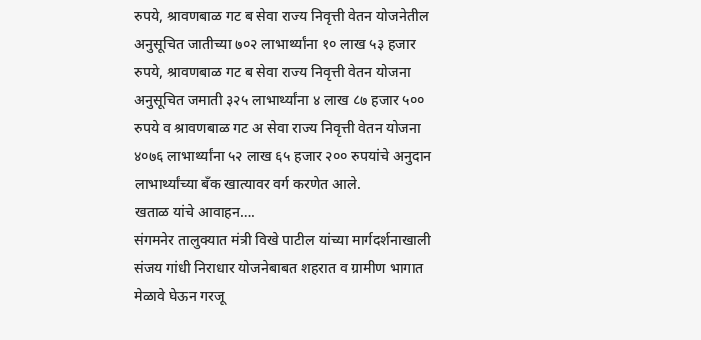रुपये, श्रावणबाळ गट ब सेवा राज्य निवृत्ती वेतन योजनेतील अनुसूचित जातीच्या ७०२ लाभार्थ्यांना १० लाख ५३ हजार रुपये, श्रावणबाळ गट ब सेवा राज्य निवृत्ती वेतन योजना अनुसूचित जमाती ३२५ लाभार्थ्यांना ४ लाख ८७ हजार ५०० रुपये व श्रावणबाळ गट अ सेवा राज्य निवृत्ती वेतन योजना ४०७६ लाभार्थ्यांना ५२ लाख ६५ हजार २०० रुपयांचे अनुदान लाभार्थ्यांच्या बँक खात्यावर वर्ग करणेत आले.
खताळ यांचे आवाहन….
संगमनेर तालुक्यात मंत्री विखे पाटील यांच्या मार्गदर्शनाखाली संजय गांधी निराधार योजनेबाबत शहरात व ग्रामीण भागात मेळावे घेऊन गरजू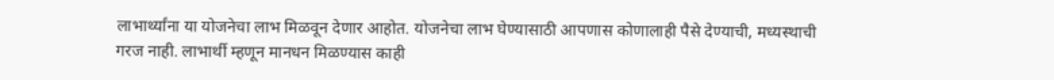लाभार्थ्यांना या योजनेचा लाभ मिळवून देणार आहोत. योजनेचा लाभ घेण्यासाठी आपणास कोणालाही पैसे देण्याची, मध्यस्थाची गरज नाही. लाभार्थी म्हणून मानधन मिळण्यास काही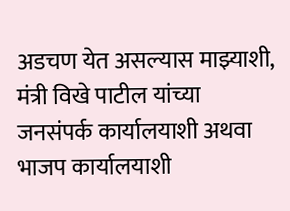अडचण येत असल्यास माझ्याशी, मंत्री विखे पाटील यांच्या जनसंपर्क कार्यालयाशी अथवा भाजप कार्यालयाशी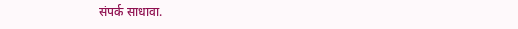संपर्क साधावा.